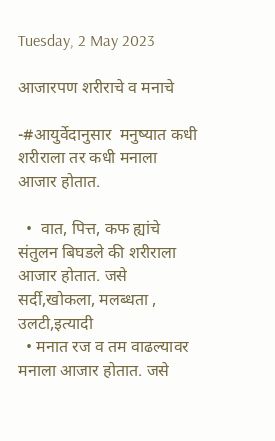Tuesday, 2 May 2023

आजारपण शरीराचे व मनाचे

-#आयुर्वेदानुसार  मनुष्यात कधी शरीराला तर कधी मनाला आजार होतात.

  •  वात, पित्त, कफ ह्यांचे संतुलन बिघडले की शरीराला आजार होतात. जसे सर्दी,खोकला, मलब्धता , उलटी,इत्यादी
  • मनात रज व तम वाढल्यावर  मनाला आजार होतात. जसे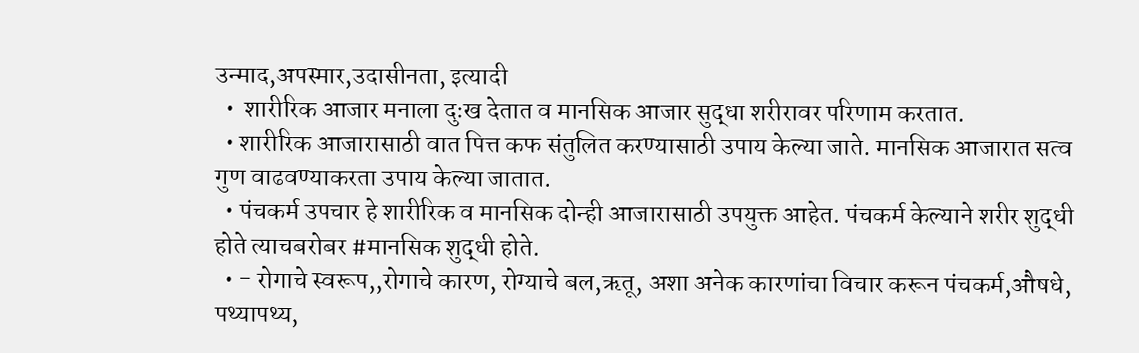उन्माद,अपस्मार,उदासीनता, इत्यादी
  •  शारीरिक आजार मनाला दुःख देतात व मानसिक आजार सुद्धा शरीरावर परिणाम करतात.
  • शारीरिक आजारासाठी वात पित्त कफ संतुलित करण्यासाठी उपाय केल्या जाते. मानसिक आजारात सत्व गुण वाढवण्याकरता उपाय केल्या जातात.
  • पंचकर्म उपचार हे शारीरिक व मानसिक दोन्ही आजारासाठी उपयुक्त आहेत. पंचकर्म केल्याने शरीर शुद्धी होते त्याचबरोबर #मानसिक शुद्धी होते.
  • - रोगाचे स्वरूप,,रोगाचे कारण, रोग्याचे बल,ऋतू, अशा अनेक कारणांचा विचार करून पंचकर्म,औषधे, पथ्यापथ्य,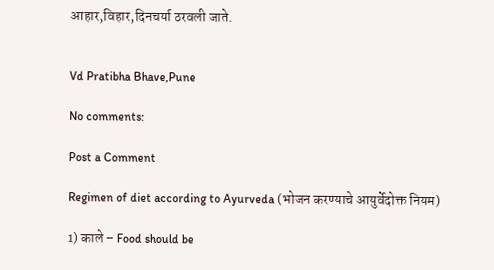आहार,विहार,दिनचर्या ठरवली जाते.


Vd Pratibha Bhave,Pune

No comments:

Post a Comment

Regimen of diet according to Ayurveda (भोजन करण्याचे आयुर्वेदोक्त नियम)

1) काले – Food should be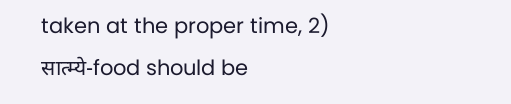taken at the proper time, 2)   सात्म्ये-food should be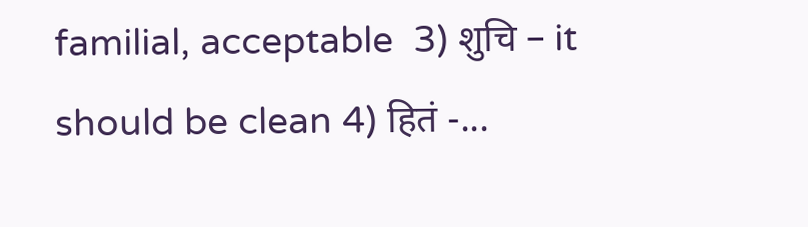familial, acceptable  3) शुचि – it should be clean 4) हितं -...